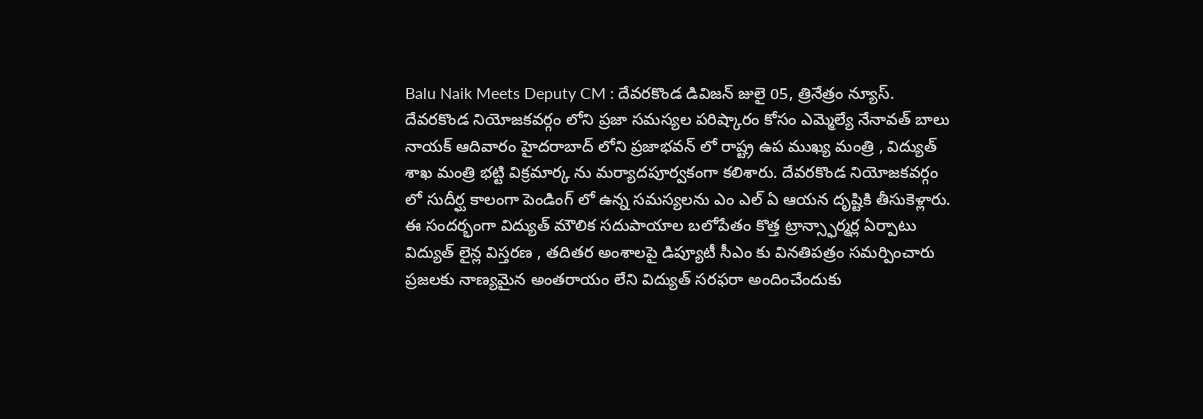Balu Naik Meets Deputy CM : దేవరకొండ డివిజన్ జులై 05, త్రినేత్రం న్యూస్. దేవరకొండ నియోజకవర్గం లోని ప్రజా సమస్యల పరిష్కారం కోసం ఎమ్మెల్యే నేనావత్ బాలు నాయక్ ఆదివారం హైదరాబాద్ లోని ప్రజాభవన్ లో రాష్ట్ర ఉప ముఖ్య మంత్రి , విద్యుత్ శాఖ మంత్రి భట్టి విక్రమార్క ను మర్యాదపూర్వకంగా కలిశారు. దేవరకొండ నియోజకవర్గం లో సుదీర్ఘ కాలంగా పెండింగ్ లో ఉన్న సమస్యలను ఎం ఎల్ ఏ ఆయన దృష్టికి తీసుకెళ్లారు.
ఈ సందర్భంగా విద్యుత్ మౌలిక సదుపాయాల బలోపేతం కొత్త ట్రాన్స్ఫార్మర్ల ఏర్పాటు విద్యుత్ లైన్ల విస్తరణ , తదితర అంశాలపై డిప్యూటీ సీఎం కు వినతిపత్రం సమర్పించారు ప్రజలకు నాణ్యమైన అంతరాయం లేని విద్యుత్ సరఫరా అందించేందుకు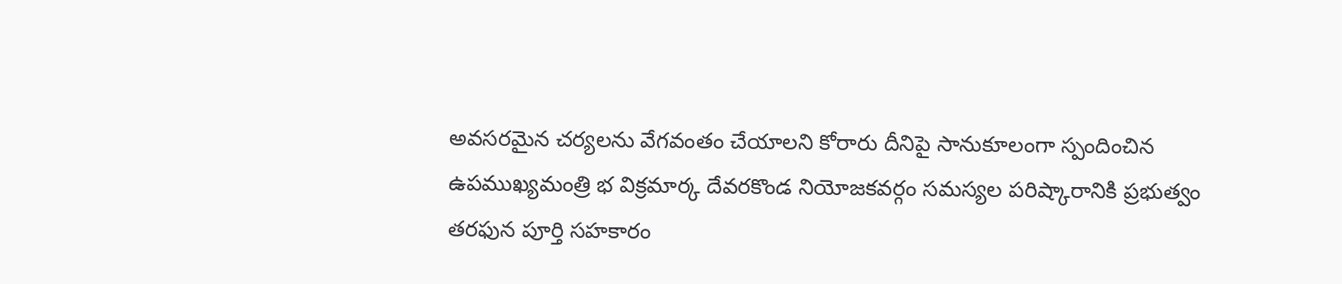అవసరమైన చర్యలను వేగవంతం చేయాలని కోరారు దీనిపై సానుకూలంగా స్పందించిన ఉపముఖ్యమంత్రి భ విక్రమార్క దేవరకొండ నియోజకవర్గం సమస్యల పరిష్కారానికి ప్రభుత్వం తరఫున పూర్తి సహకారం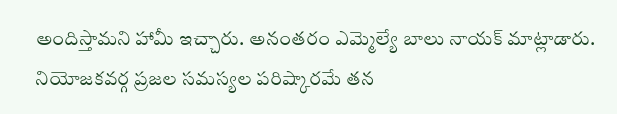అందిస్తామని హామీ ఇచ్చారు. అనంతరం ఎమ్మెల్యే బాలు నాయక్ మాట్లాడారు.
నియోజకవర్గ ప్రజల సమస్యల పరిష్కారమే తన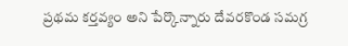ప్రథమ కర్తవ్యం అని పేర్కొన్నారు దేవరకొండ సమగ్ర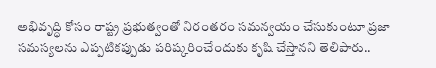అభివృద్ధి కోసం రాష్ట్ర ప్రభుత్వంతో నిరంతరం సమన్వయం చేసుకుంటూ ప్రజా సమస్యలను ఎప్పటికప్పుడు పరిష్కరించేందుకు కృషి చేస్తానని తెలిపారు..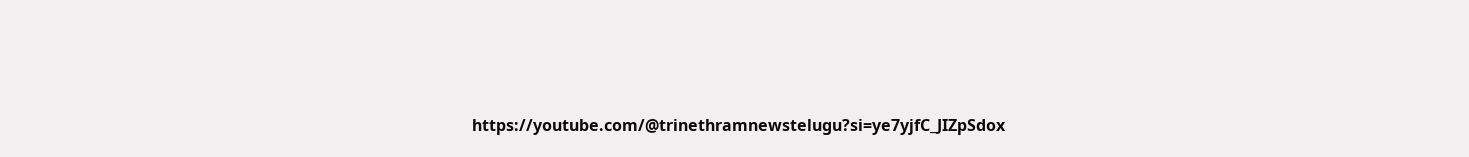https://youtube.com/@trinethramnewstelugu?si=ye7yjfC_JIZpSdox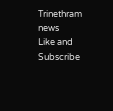Trinethram news
Like and Subscribe